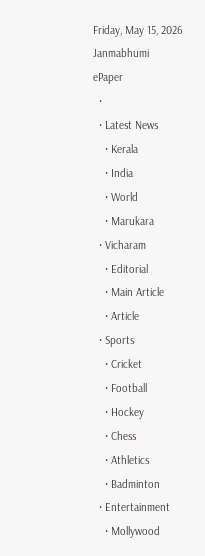Friday, May 15, 2026
Janmabhumi
ePaper
  •
  • Latest News
    • Kerala
    • India
    • World
    • Marukara
  • Vicharam
    • Editorial
    • Main Article
    • Article
  • Sports
    • Cricket
    • Football
    • Hockey
    • Chess
    • Athletics
    • Badminton
  • Entertainment
    • Mollywood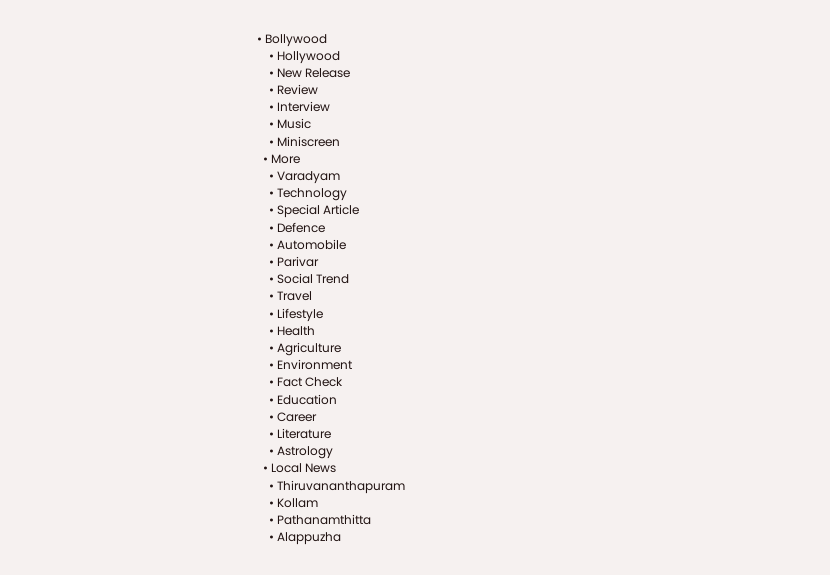• Bollywood
    • Hollywood
    • New Release
    • Review
    • Interview
    • Music
    • Miniscreen
  • More
    • Varadyam
    • Technology
    • Special Article
    • Defence
    • Automobile
    • Parivar
    • Social Trend
    • Travel
    • Lifestyle
    • Health
    • Agriculture
    • Environment
    • Fact Check
    • Education
    • Career
    • Literature
    • Astrology
  • Local News
    • Thiruvananthapuram
    • Kollam
    • Pathanamthitta
    • Alappuzha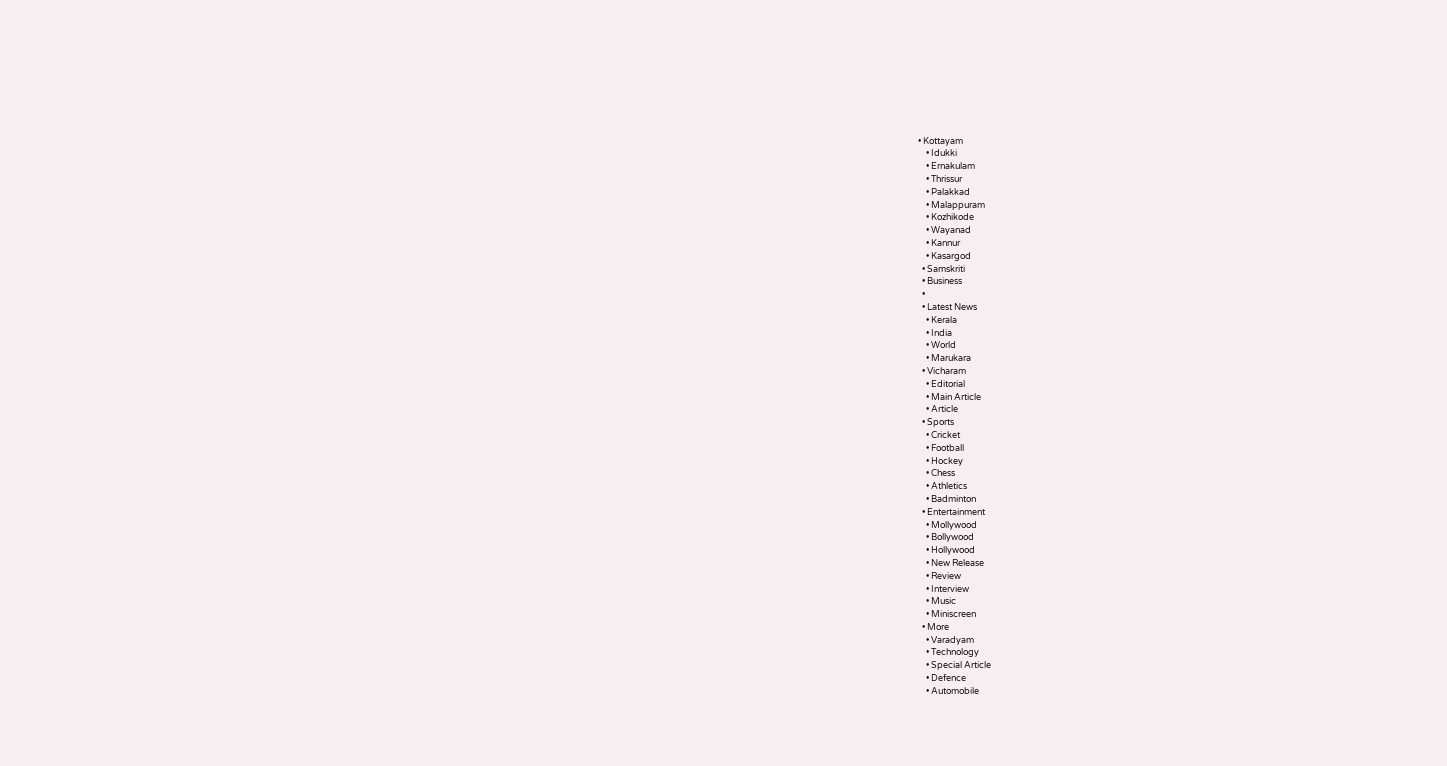• Kottayam
    • Idukki
    • Ernakulam
    • Thrissur
    • Palakkad
    • Malappuram
    • Kozhikode
    • Wayanad
    • Kannur
    • Kasargod
  • Samskriti
  • Business
  •
  • Latest News
    • Kerala
    • India
    • World
    • Marukara
  • Vicharam
    • Editorial
    • Main Article
    • Article
  • Sports
    • Cricket
    • Football
    • Hockey
    • Chess
    • Athletics
    • Badminton
  • Entertainment
    • Mollywood
    • Bollywood
    • Hollywood
    • New Release
    • Review
    • Interview
    • Music
    • Miniscreen
  • More
    • Varadyam
    • Technology
    • Special Article
    • Defence
    • Automobile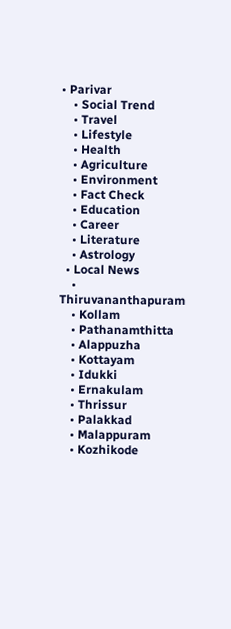• Parivar
    • Social Trend
    • Travel
    • Lifestyle
    • Health
    • Agriculture
    • Environment
    • Fact Check
    • Education
    • Career
    • Literature
    • Astrology
  • Local News
    • Thiruvananthapuram
    • Kollam
    • Pathanamthitta
    • Alappuzha
    • Kottayam
    • Idukki
    • Ernakulam
    • Thrissur
    • Palakkad
    • Malappuram
    • Kozhikode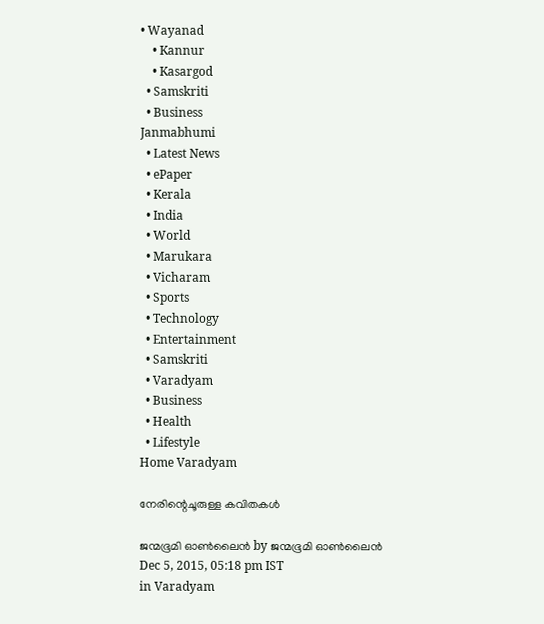• Wayanad
    • Kannur
    • Kasargod
  • Samskriti
  • Business
Janmabhumi
  • Latest News
  • ePaper
  • Kerala
  • India
  • World
  • Marukara
  • Vicharam
  • Sports
  • Technology
  • Entertainment
  • Samskriti
  • Varadyam
  • Business
  • Health
  • Lifestyle
Home Varadyam

നേരിന്റെചൂരുള്ള കവിതകള്‍

ജന്മഭൂമി ഓണ്‍ലൈന്‍ by ജന്മഭൂമി ഓണ്‍ലൈന്‍
Dec 5, 2015, 05:18 pm IST
in Varadyam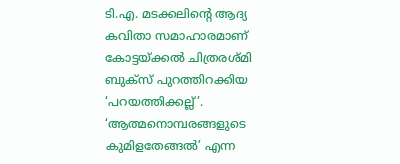ടി.എ. മടക്കലിന്റെ ആദ്യ കവിതാ സമാഹാരമാണ് കോട്ടയ്‌ക്കല്‍ ചിത്രരശ്മി ബുക്‌സ് പുറത്തിറക്കിയ ‘പറയത്തിക്കല്ല്’. ‘ആത്മനൊമ്പരങ്ങളുടെ കുമിളതേങ്ങല്‍’ എന്ന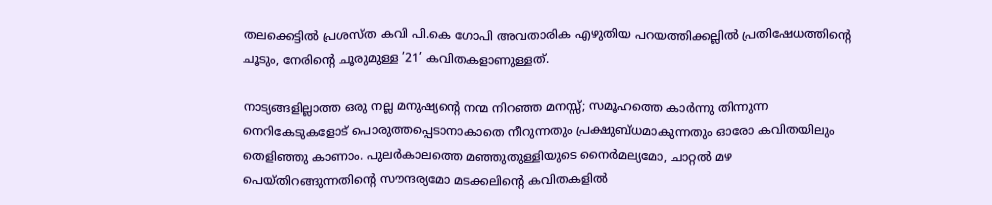തലക്കെട്ടില്‍ പ്രശസ്ത കവി പി.കെ ഗോപി അവതാരിക എഴുതിയ പറയത്തിക്കല്ലില്‍ പ്രതിഷേധത്തിന്റെ ചൂടും, നേരിന്റെ ചൂരുമുള്ള ’21’ കവിതകളാണുള്ളത്.

നാട്യങ്ങളില്ലാത്ത ഒരു നല്ല മനുഷ്യന്റെ നന്മ നിറഞ്ഞ മനസ്സ്; സമൂഹത്തെ കാര്‍ന്നു തിന്നുന്ന നെറികേടുകളോട് പൊരുത്തപ്പെടാനാകാതെ നീറുന്നതും പ്രക്ഷുബ്ധമാകുന്നതും ഓരോ കവിതയിലും തെളിഞ്ഞു കാണാം. പുലര്‍കാലത്തെ മഞ്ഞുതുള്ളിയുടെ നൈര്‍മല്യമോ, ചാറ്റല്‍ മഴ പെയ്തിറങ്ങുന്നതിന്റെ സൗന്ദര്യമോ മടക്കലിന്റെ കവിതകളില്‍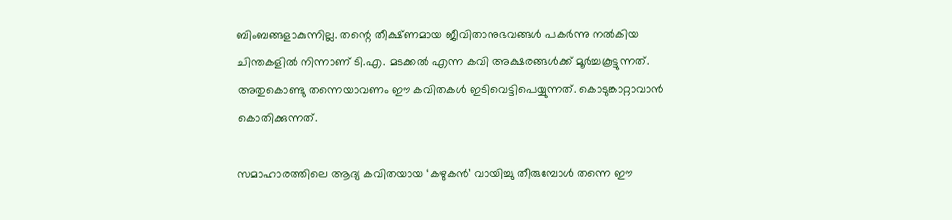ബിംബങ്ങളാകുന്നില്ല. തന്റെ തീക്ഷ്ണമായ ജീവിതാനുഭവങ്ങള്‍ പകര്‍ന്നു നല്‍കിയ ചിന്തകളില്‍ നിന്നാണ് ടി.എ. മടക്കല്‍ എന്ന കവി അക്ഷരങ്ങള്‍ക്ക് മൂര്‍ച്ചകൂട്ടുന്നത്. അതുകൊണ്ടു തന്നെയാവണം ഈ കവിതകള്‍ ഇടിവെട്ടിപെയ്യുന്നത്. കൊടുങ്കാറ്റാവാന്‍ കൊതിക്കുന്നത്.

സമാഹാരത്തിലെ ആദ്യ കവിതയായ ‘കഴുകന്‍’ വായിച്ചു തീരുമ്പോള്‍ തന്നെ ഈ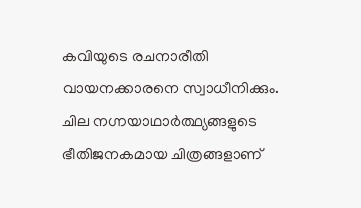കവിയുടെ രചനാരീതി വായനക്കാരനെ സ്വാധീനിക്കും. ചില നഗ്നയാഥാര്‍ത്ഥ്യങ്ങളുടെ ഭീതിജനകമായ ചിത്രങ്ങളാണ്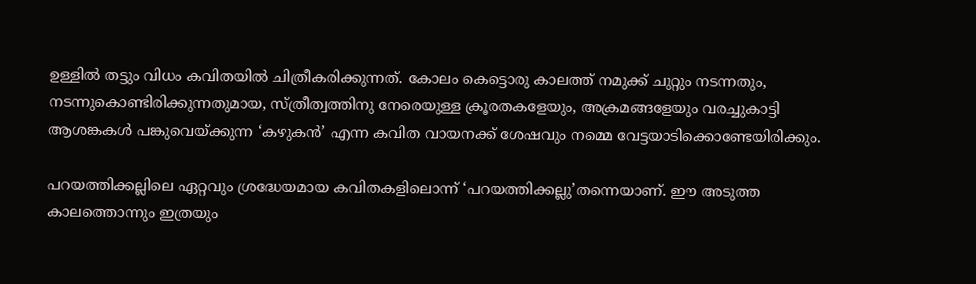ഉള്ളില്‍ തട്ടും വിധം കവിതയില്‍ ചിത്രീകരിക്കുന്നത്. കോലം കെട്ടൊരു കാലത്ത് നമുക്ക് ചുറ്റും നടന്നതും, നടന്നുകൊണ്ടിരിക്കുന്നതുമായ, സ്ത്രീത്വത്തിനു നേരെയുള്ള ക്രൂരതകളേയും, അക്രമങ്ങളേയും വരച്ചുകാട്ടി ആശങ്കകള്‍ പങ്കുവെയ്‌ക്കുന്ന ‘കഴുകന്‍’ എന്ന കവിത വായനക്ക് ശേഷവും നമ്മെ വേട്ടയാടിക്കൊണ്ടേയിരിക്കും.

പറയത്തിക്കല്ലിലെ ഏറ്റവും ശ്രദ്ധേയമായ കവിതകളിലൊന്ന് ‘പറയത്തിക്കല്ലു’തന്നെയാണ്. ഈ അടുത്ത കാലത്തൊന്നും ഇത്രയും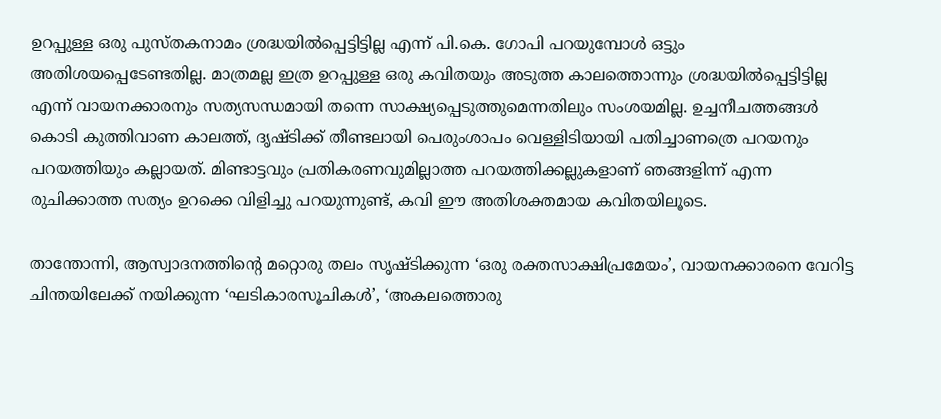ഉറപ്പുള്ള ഒരു പുസ്തകനാമം ശ്രദ്ധയില്‍പ്പെട്ടിട്ടില്ല എന്ന് പി.കെ. ഗോപി പറയുമ്പോള്‍ ഒട്ടും അതിശയപ്പെടേണ്ടതില്ല. മാത്രമല്ല ഇത്ര ഉറപ്പുള്ള ഒരു കവിതയും അടുത്ത കാലത്തൊന്നും ശ്രദ്ധയില്‍പ്പെട്ടിട്ടില്ല എന്ന് വായനക്കാരനും സത്യസന്ധമായി തന്നെ സാക്ഷ്യപ്പെടുത്തുമെന്നതിലും സംശയമില്ല. ഉച്ചനീചത്തങ്ങള്‍ കൊടി കുത്തിവാണ കാലത്ത്, ദൃഷ്ടിക്ക് തീണ്ടലായി പെരുംശാപം വെള്ളിടിയായി പതിച്ചാണത്രെ പറയനും പറയത്തിയും കല്ലായത്. മിണ്ടാട്ടവും പ്രതികരണവുമില്ലാത്ത പറയത്തിക്കല്ലുകളാണ് ഞങ്ങളിന്ന് എന്ന രുചിക്കാത്ത സത്യം ഉറക്കെ വിളിച്ചു പറയുന്നുണ്ട്, കവി ഈ അതിശക്തമായ കവിതയിലൂടെ.

താന്തോന്നി, ആസ്വാദനത്തിന്റെ മറ്റൊരു തലം സൃഷ്ടിക്കുന്ന ‘ഒരു രക്തസാക്ഷിപ്രമേയം’, വായനക്കാരനെ വേറിട്ട ചിന്തയിലേക്ക് നയിക്കുന്ന ‘ഘടികാരസൂചികള്‍’, ‘അകലത്തൊരു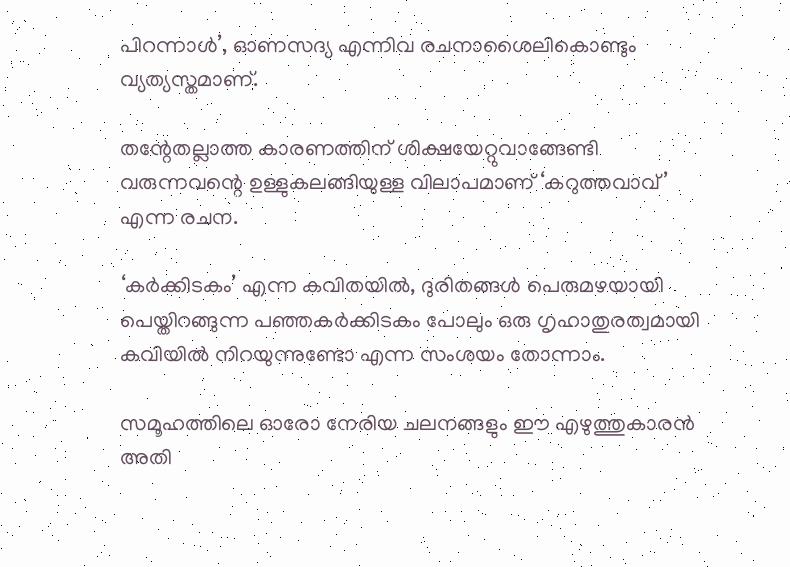പിറന്നാള്‍’, ഓണസദ്യ എന്നിവ രചനാശൈലികൊണ്ടും വ്യത്യസ്തമാണ്.

തന്റേതല്ലാത്ത കാരണത്തിന് ശിക്ഷയേറ്റുവാങ്ങേണ്ടി വരുന്നവന്റെ ഉള്ളുകലങ്ങിയുള്ള വിലാപമാണ് ‘കറുത്തവാവ്’ എന്ന രചന.

‘കര്‍ക്കിടകം’ എന്ന കവിതയില്‍, ദുരിതങ്ങള്‍ പെരുമഴയായി പെയ്തിറങ്ങുന്ന പഞ്ഞകര്‍ക്കിടകം പോലും ഒരു ഗൃഹാതുരത്വമായി കവിയില്‍ നിറയുന്നുണ്ടോ എന്ന സംശയം തോന്നാം.

സമൂഹത്തിലെ ഓരോ നേരിയ ചലനങ്ങളും ഈ എഴുത്തുകാരന്‍ അതി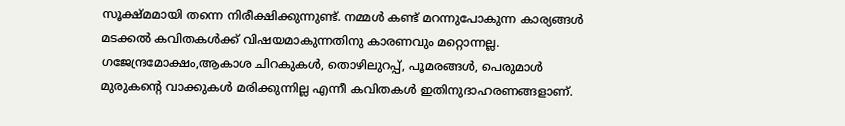സൂക്ഷ്മമായി തന്നെ നിരീക്ഷിക്കുന്നുണ്ട്. നമ്മള്‍ കണ്ട് മറന്നുപോകുന്ന കാര്യങ്ങള്‍ മടക്കല്‍ കവിതകള്‍ക്ക് വിഷയമാകുന്നതിനു കാരണവും മറ്റൊന്നല്ല. ഗജേന്ദ്രമോക്ഷം,ആകാശ ചിറകുകള്‍, തൊഴിലുറപ്പ്, പൂമരങ്ങള്‍, പെരുമാള്‍ മുരുകന്റെ വാക്കുകള്‍ മരിക്കുന്നില്ല എന്നീ കവിതകള്‍ ഇതിനുദാഹരണങ്ങളാണ്.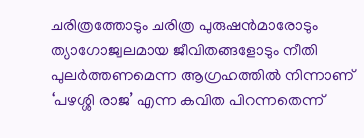ചരിത്രത്തോടും ചരിത്ര പുരുഷന്‍മാരോടും ത്യാഗോജ്വലമായ ജീവിതങ്ങളോടും നീതി പുലര്‍ത്തണമെന്ന ആഗ്രഹത്തില്‍ നിന്നാണ് ‘പഴശ്ശി രാജ’ എന്ന കവിത പിറന്നതെന്ന്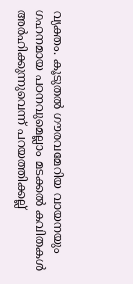വ്യക്തം. കൂടുതല്‍ ഗൗരവമേറിയ വായനയും ഗഹനമായ പഠനവുമെല്ലാം മടക്കല്‍ കവിതകള്‍ അര്‍ഹിക്കുന്നുവെന്ന് പറയത്തിക്കല്ല്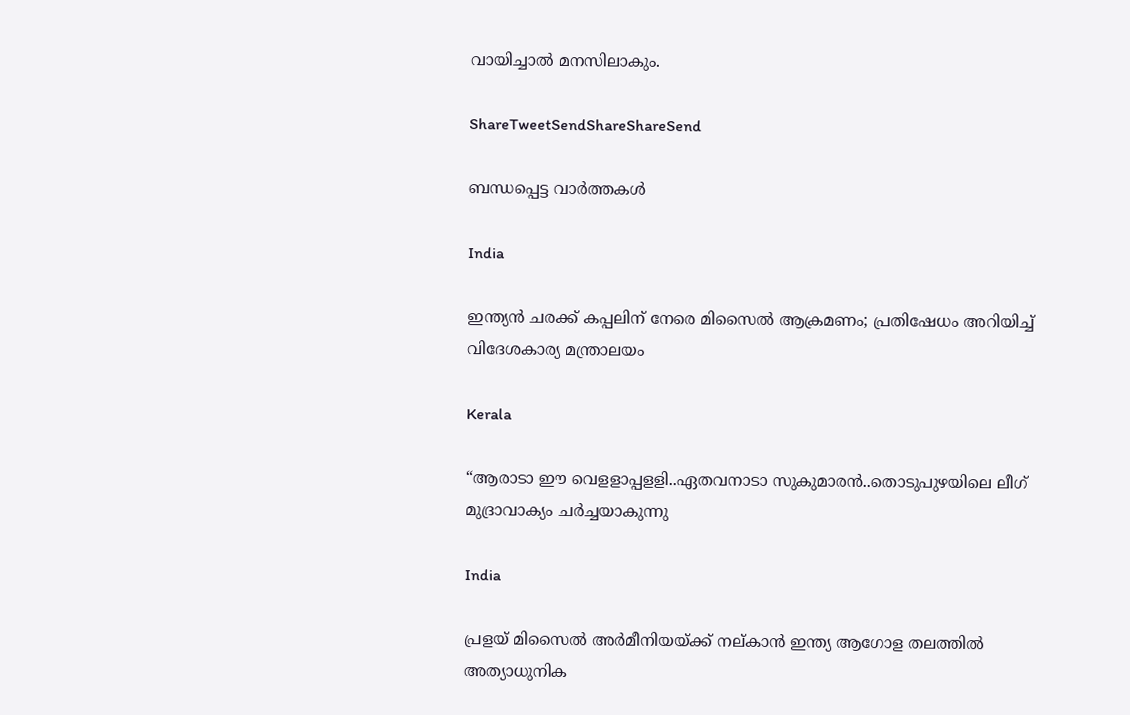വായിച്ചാല്‍ മനസിലാകും.

ShareTweetSendShareShareSend

ബന്ധപ്പെട്ട വാര്‍ത്തകള്‍

India

ഇന്ത്യൻ ചരക്ക് കപ്പലിന് നേരെ മിസൈൽ ആക്രമണം; പ്രതിഷേധം അറിയിച്ച് വിദേശകാര്യ മന്ത്രാലയം

Kerala

“ആരാടാ ഈ വെളളാപ്പളളി..ഏതവനാടാ സുകുമാരൻ..തൊടുപുഴയിലെ ലീഗ് മുദ്രാവാക്യം ചര്‍ച്ചയാകുന്നു

India

പ്രളയ് മിസൈല്‍ അര്‍മീനിയയ്‌ക്ക് നല‍്കാന്‍ ഇന്ത്യ ആഗോള തലത്തില്‍ അത്യാധുനിക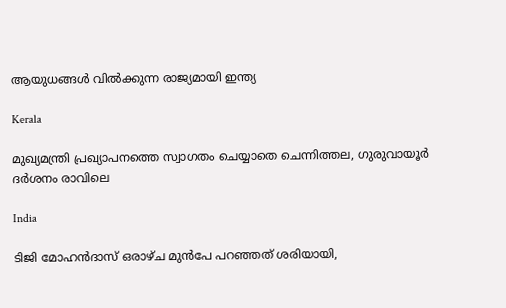ആയുധങ്ങള്‍ വില്‍ക്കുന്ന രാജ്യമായി ഇന്ത്യ

Kerala

മുഖ്യമന്ത്രി പ്രഖ്യാപനത്തെ സ്വാഗതം ചെയ്യാതെ ചെന്നിത്തല, ഗുരുവായൂര്‍ ദര്‍ശനം രാവിലെ

India

ടിജി മോഹന്‍ദാസ് ഒരാഴ്ച മുന്‍പേ പറഞ്ഞത് ശരിയായി,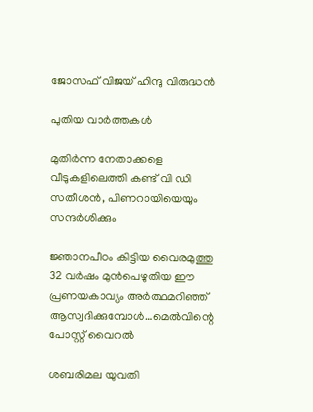ജോസഫ് വിജയ് ഹിന്ദു വിരുദ്ധന്‍

പുതിയ വാര്‍ത്തകള്‍

മുതിര്‍ന്ന നേതാക്കളെ വീടുകളിലെത്തി കണ്ട് വി ഡി സതീശന്‍, പിണറായിയെയും സന്ദര്‍ശിക്കും

ജ്ഞാനപീഠം കിട്ടിയ വൈരമുത്തു 32 വര്‍ഷം മുന്‍പെഴുതിയ ഈ പ്രണയകാവ്യം അര്‍ത്ഥമറിഞ്ഞ് ആസ്വദിക്കുമ്പോള്‍…മെല്‍വിന്റെ പോസ്റ്റ് വൈറല്‍

ശബരിമല യുവതി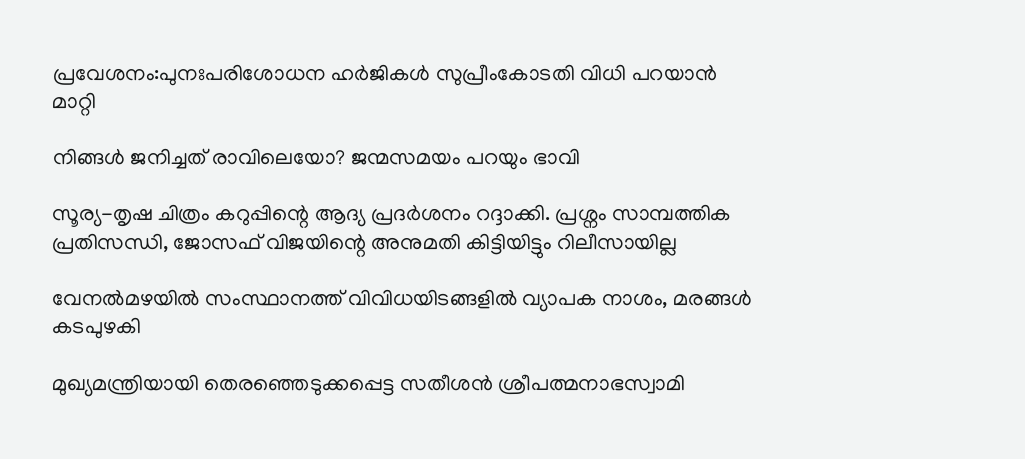പ്രവേശനം:പുനഃപരിശോധന ഹര്‍ജികള്‍ സുപ്രീംകോടതി വിധി പറയാന്‍ മാറ്റി

നിങ്ങൾ ജനിച്ചത് രാവിലെയോ? ജന്മസമയം പറയും ഭാവി

സൂര്യ-തൃഷ ചിത്രം കറുപ്പിന്റെ ആദ്യ പ്രദർശനം റദ്ദാക്കി. പ്രശ്നം സാമ്പത്തിക പ്രതിസന്ധി, ജോസഫ് വിജയിന്റെ അനുമതി കിട്ടിയിട്ടും റിലീസായില്ല

വേനല്‍മഴയില്‍ സംസ്ഥാനത്ത് വിവിധയിടങ്ങളില്‍ വ്യാപക നാശം, മരങ്ങള്‍ കടപുഴകി

മുഖ്യമന്ത്രിയായി തെരഞ്ഞെടുക്കപ്പെട്ട സതീശന്‍ ശ്രീപത്മനാഭസ്വാമി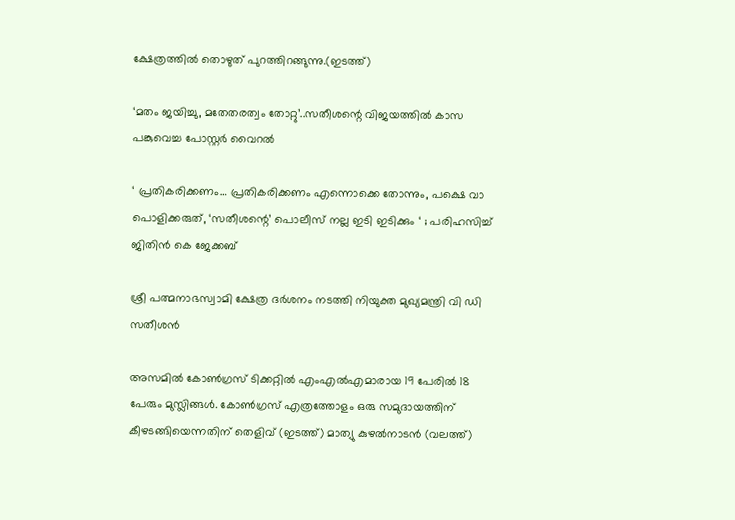ക്ഷേത്രത്തില്‍ തൊഴുത് പുറത്തിറങ്ങുന്നു.(ഇടത്ത്)

‘മതം ജയിച്ചു, മതേതരത്വം തോറ്റു’..സതീശന്റെ വിജയത്തില്‍ കാസ പങ്കുവെച്ച പോസ്റ്റര്‍ വൈറല്‍

‘ പ്രതികരിക്കണം… പ്രതികരിക്കണം എന്നൊക്കെ തോന്നും, പക്ഷെ വാ പൊളിക്കരുത്, ‘സതീശന്റെ’ പൊലീസ് നല്ല ഇടി ഇടിക്കും ‘ ; പരിഹസിച്ച് ജിതിൻ കെ ജേക്കബ്

ശ്രീ പത്മനാഭസ്വാമി ക്ഷേത്ര ദര്‍ശനം നടത്തി നിയുക്ത മുഖ്യമന്ത്രി വി ഡി സതീശന്‍

അസമില്‍ കോണ്‍ഗ്രസ് ടിക്കറ്റില്‍ എംഎല്‍എമാരായ 19 പേരില്‍ 18 പേരും മുസ്ലിങ്ങള്‍. കോണ്‍ഗ്രസ് എത്രത്തോളം ഒരു സമുദായത്തിന് കീഴടങ്ങിയെന്നതിന് തെളിവ് (ഇടത്ത്) മാത്യു കുഴല്‍നാടന്‍ (വലത്ത്)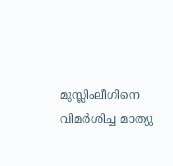മുസ്ലിംലീഗിനെ വിമര്‍ശിച്ച മാത്യു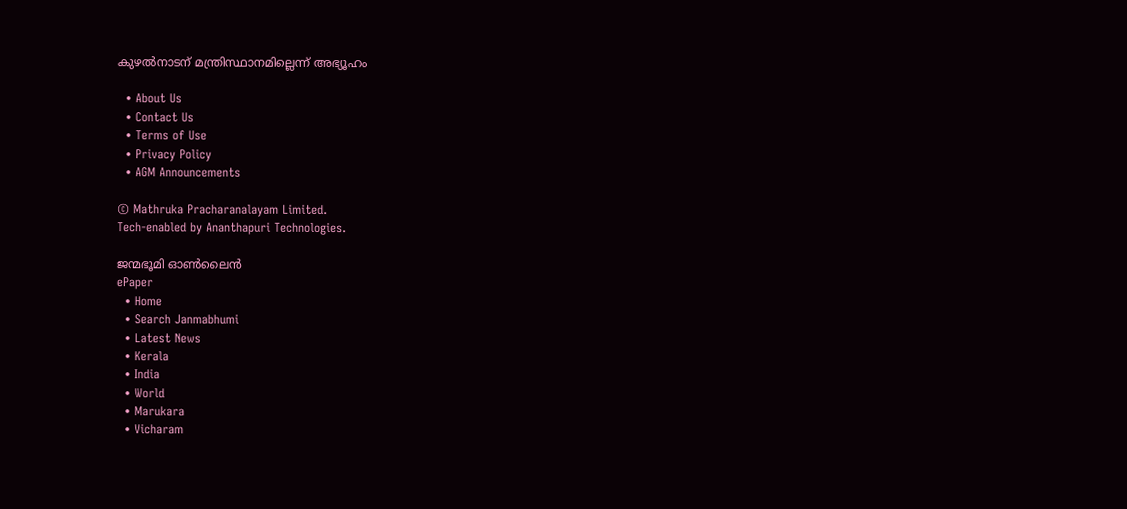കുഴല്‍നാടന് മന്ത്രിസ്ഥാനമില്ലെന്ന് അഭ്യൂഹം

  • About Us
  • Contact Us
  • Terms of Use
  • Privacy Policy
  • AGM Announcements

© Mathruka Pracharanalayam Limited.
Tech-enabled by Ananthapuri Technologies.

ജന്മഭൂമി ഓണ്‍ലൈന്‍
ePaper
  • Home
  • Search Janmabhumi
  • Latest News
  • Kerala
  • India
  • World
  • Marukara
  • Vicharam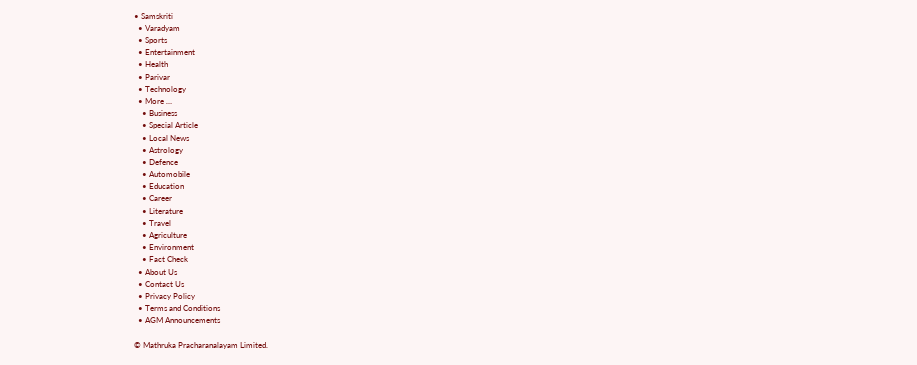• Samskriti
  • Varadyam
  • Sports
  • Entertainment
  • Health
  • Parivar
  • Technology
  • More …
    • Business
    • Special Article
    • Local News
    • Astrology
    • Defence
    • Automobile
    • Education
    • Career
    • Literature
    • Travel
    • Agriculture
    • Environment
    • Fact Check
  • About Us
  • Contact Us
  • Privacy Policy
  • Terms and Conditions
  • AGM Announcements

© Mathruka Pracharanalayam Limited.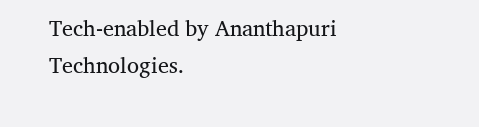Tech-enabled by Ananthapuri Technologies.